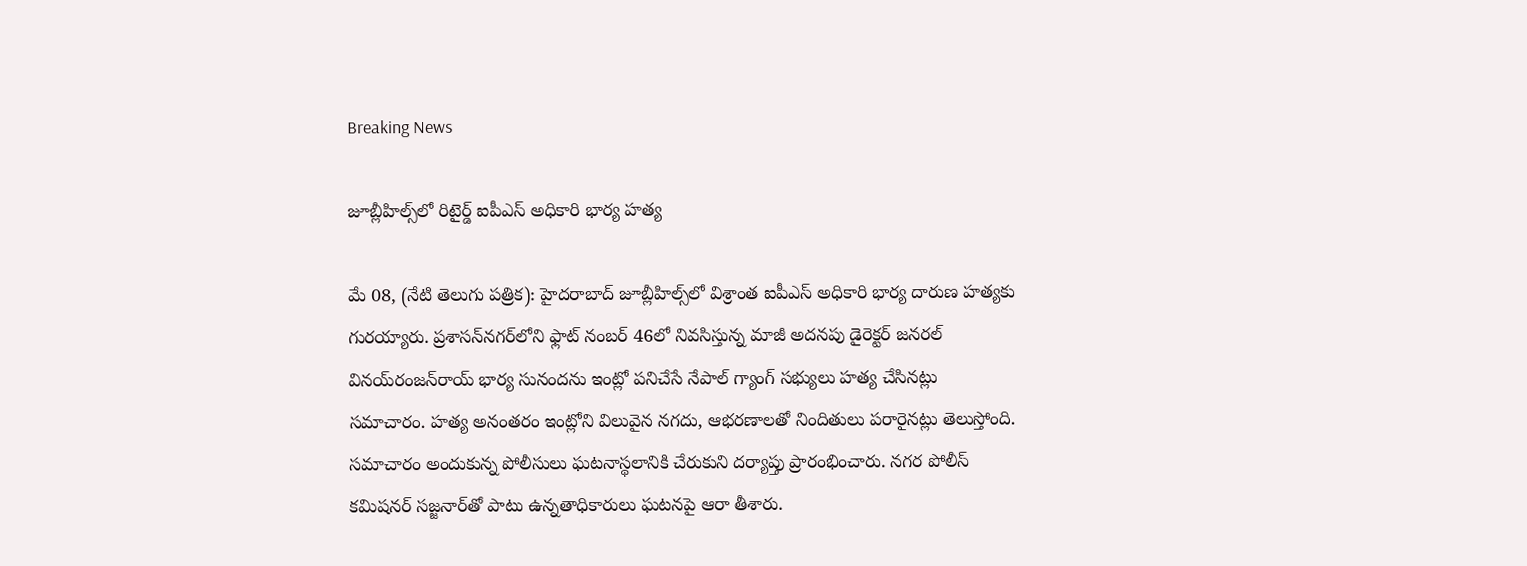Breaking News

జూబ్లీహిల్స్‌లో రిటైర్డ్ ఐపీఎస్ అధికారి భార్య హత్య

మే 08, (నేటి తెలుగు పత్రిక): హైదరాబాద్‌ జూబ్లీహిల్స్‌లో విశ్రాంత ఐపీఎస్ అధికారి భార్య దారుణ హత్యకు గురయ్యారు. ప్రశాసన్‌నగర్‌లోని ఫ్లాట్ నంబర్‌ 46లో నివసిస్తున్న మాజీ అదనపు డైరెక్టర్ జనరల్‌ వినయ్‌రంజన్‌రాయ్ భార్య సునందను ఇంట్లో పనిచేసే నేపాల్‌ గ్యాంగ్ సభ్యులు హత్య చేసినట్లు సమాచారం. హత్య అనంతరం ఇంట్లోని విలువైన నగదు, ఆభరణాలతో నిందితులు పరారైనట్లు తెలుస్తోంది. సమాచారం అందుకున్న పోలీసులు ఘటనాస్థలానికి చేరుకుని దర్యాప్తు ప్రారంభించారు. నగర పోలీస్ కమిషనర్ సజ్జనార్‌తో పాటు ఉన్నతాధికారులు ఘటనపై ఆరా తీశారు.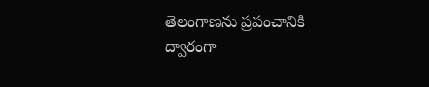తెలంగాణను ప్రపంచానికి ద్వారంగా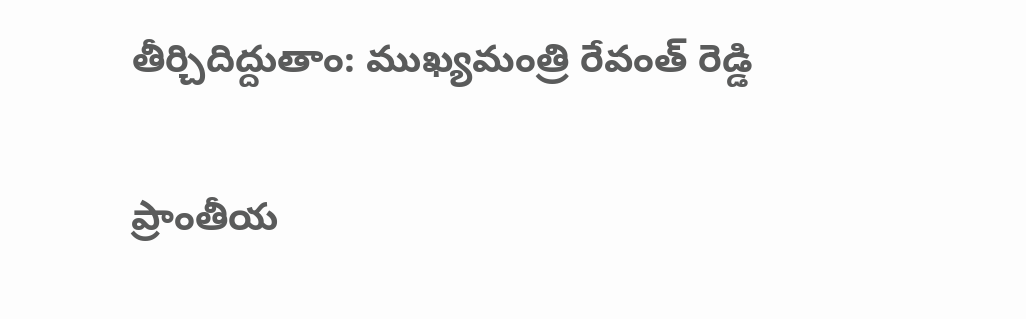తీర్చిదిద్దుతాం: ముఖ్యమంత్రి రేవంత్ రెడ్డి

ప్రాంతీయ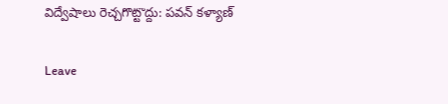విద్వేషాలు రెచ్చగొట్టొద్దు: పవన్ కళ్యాణ్

Leave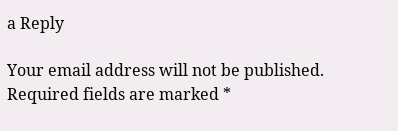a Reply

Your email address will not be published. Required fields are marked *